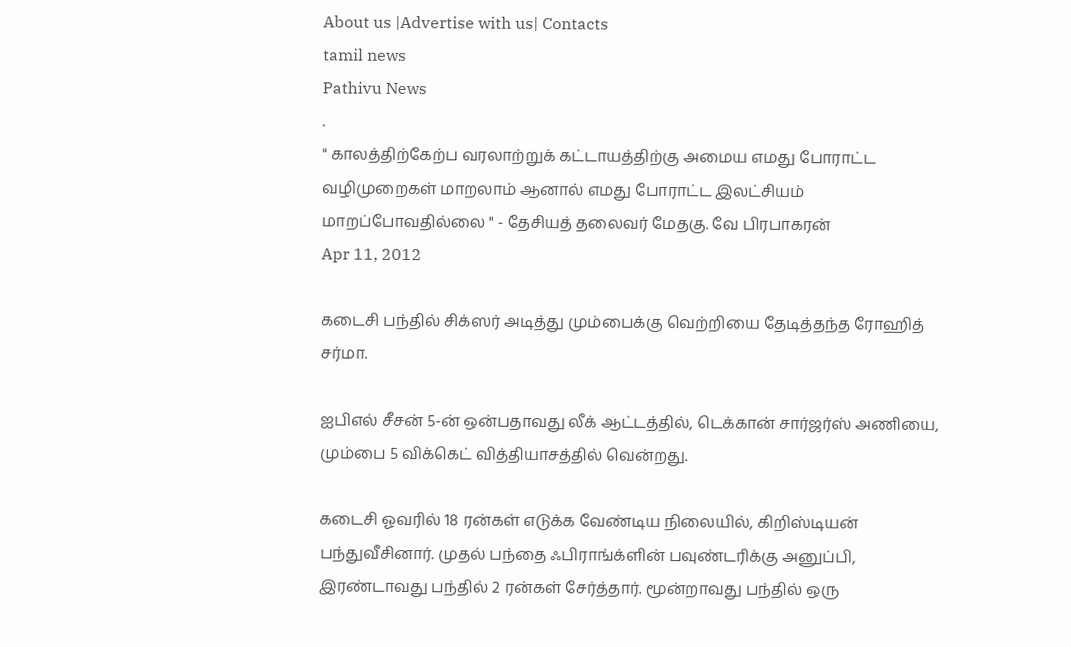About us |Advertise with us| Contacts
tamil news
Pathivu News
.
" காலத்திற்கேற்ப வரலாற்றுக் கட்டாயத்திற்கு அமைய எமது போராட்ட வழிமுறைகள் மாறலாம் ஆனால் எமது போராட்ட இலட்சியம் மாறப்போவதில்லை " - தேசியத் தலைவர் மேதகு. வே பிரபாகரன்
Apr 11, 2012

கடைசி பந்தில் சிக்ஸர் அடித்து மும்பைக்கு வெற்றியை தேடித்தந்த ரோஹித் சர்மா.

ஐபிஎல் சீசன் 5-ன் ஒன்பதாவது லீக் ஆட்டத்தில், டெக்கான் சார்ஜர்ஸ் அணியை, மும்பை 5 விக்கெட் வித்தியாசத்தில் வென்றது.

கடைசி ஓவரில் 18 ரன்கள் எடுக்க வேண்டிய நிலையில், கிறிஸ்டியன் பந்துவீசினார். முதல் பந்தை ஃபிராங்க்ளின் பவுண்டரிக்கு அனுப்பி, இரண்டாவது பந்தில் 2 ரன்கள் சேர்த்தார். மூன்றாவது பந்தில் ஒரு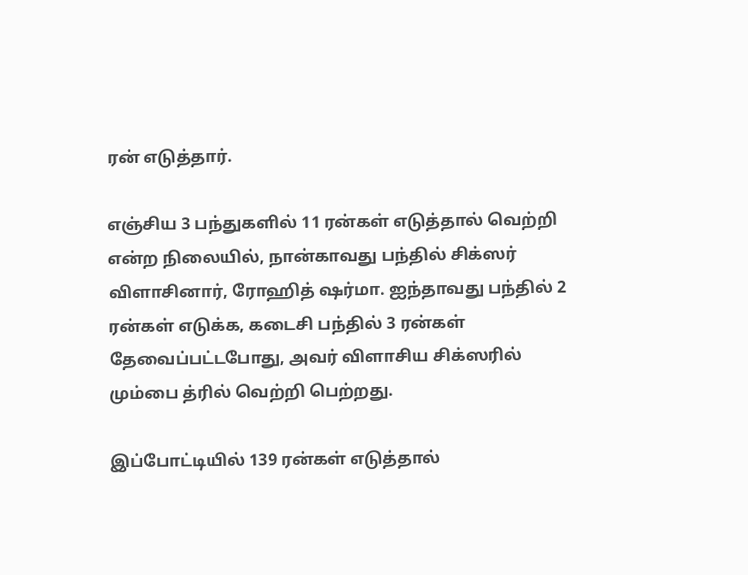ரன் எடுத்தார்.

எஞ்சிய 3 பந்துகளில் 11 ரன்கள் எடுத்தால் வெற்றி என்ற நிலையில், நான்காவது பந்தில் சிக்ஸர் விளாசினார், ரோஹித் ஷர்மா. ஐந்தாவது பந்தில் 2 ரன்கள் எடுக்க, கடைசி பந்தில் 3 ரன்கள் தேவைப்பட்டபோது, அவர் விளாசிய சிக்ஸரில் மும்பை த்ரில் வெற்றி பெற்றது.

இப்போட்டியில் 139 ரன்கள் எடுத்தால்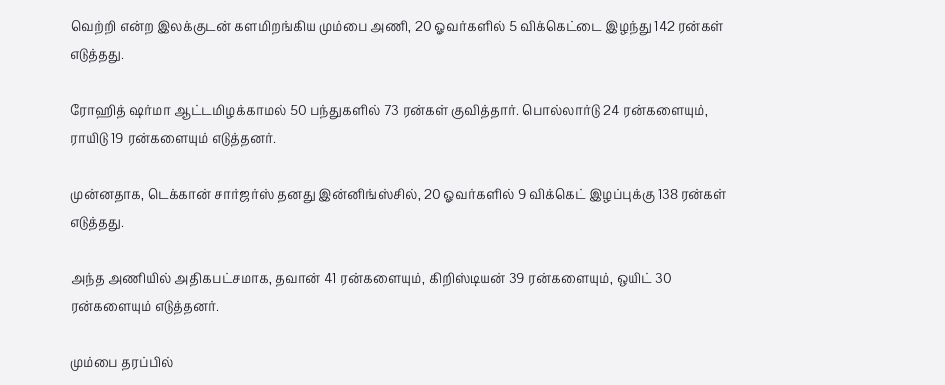வெற்றி என்ற இலக்குடன் களமிறங்கிய மும்பை அணி, 20 ஓவர்களில் 5 விக்கெட்டை இழந்து 142 ரன்கள் எடுத்தது.

ரோஹித் ஷர்மா ஆட்டமிழக்காமல் 50 பந்துகளில் 73 ரன்கள் குவித்தார். பொல்லார்டு 24 ரன்களையும், ராயிடு 19 ரன்களையும் எடுத்தனர்.

முன்னதாக, டெக்கான் சார்ஜர்ஸ் தனது இன்னிங்ஸ்சில், 20 ஓவர்களில் 9 விக்கெட் இழப்புக்கு 138 ரன்கள் எடுத்தது.

அந்த அணியில் அதிகபட்சமாக, தவான் 41 ரன்களையும், கிறிஸ்டியன் 39 ரன்களையும், ஒயிட் 30 ரன்களையும் எடுத்தனர்.

மும்பை தரப்பில்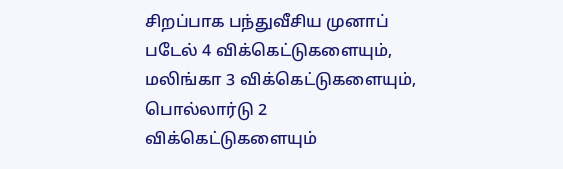சிறப்பாக பந்துவீசிய முனாப் படேல் 4 விக்கெட்டுகளையும், மலிங்கா 3 விக்கெட்டுகளையும், பொல்லார்டு 2 விக்கெட்டுகளையும்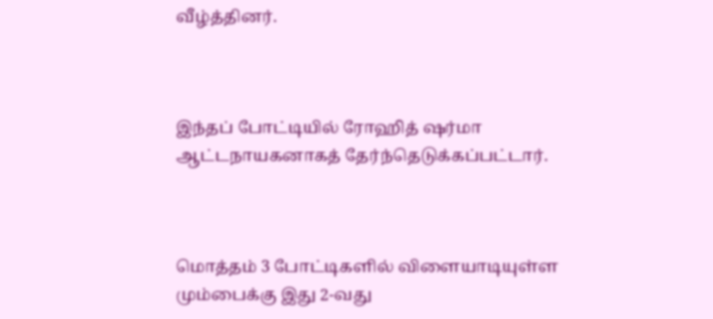வீழ்த்தினர்.



இந்தப் போட்டியில் ரோஹித் ஷர்மா ஆட்டநாயகனாகத் தேர்ந்தெடுக்கப்பட்டார்.



மொத்தம் 3 போட்டிகளில் விளையாடியுள்ள மும்பைக்கு இது 2-வது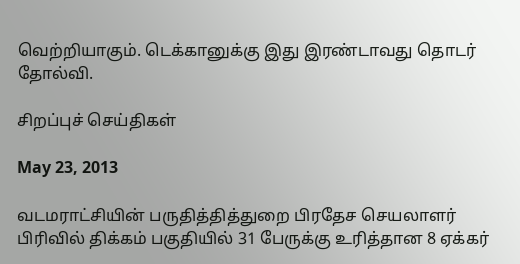வெற்றியாகும். டெக்கானுக்கு இது இரண்டாவது தொடர் தோல்வி.

சிறப்புச் செய்திகள்

May 23, 2013

வடமராட்சியின் பருதித்தித்துறை பிரதேச செயலாளர் பிரிவில் திக்கம் பகுதியில் 31 பேருக்கு உரித்தான 8 ஏக்கர்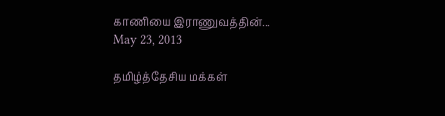காணியை இராணுவத்தின்...
May 23, 2013

தமிழ்த்தேசிய மக்கள்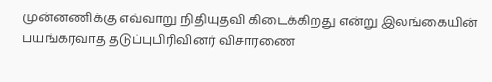முன்னணிக்கு எவ்வாறு நிதியுதவி கிடைக்கிறது என்று இலங்கையின் பயங்கரவாத தடுப்புபிரிவினர் விசாரணை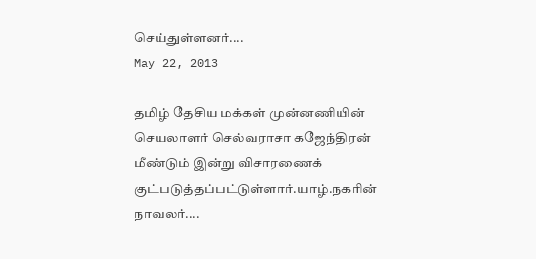செய்துள்ளனர்....
May 22, 2013

தமிழ் தேசிய மக்கள் முன்னணியின் செயலாளர் செல்வராசா கஜேந்திரன் மீண்டும் இன்று விசாரணைக் குட்படுத்தப்பட்டுள்ளார்.யாழ்.நகரின் நாவலர்....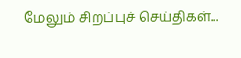மேலும் சிறப்புச் செய்திகள்...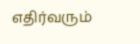எதிர்வரும்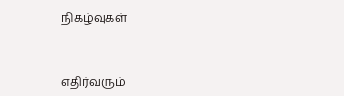நிகழ்வுகள்



எதிர்வரும்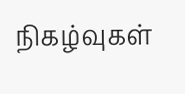நிகழ்வுகள்